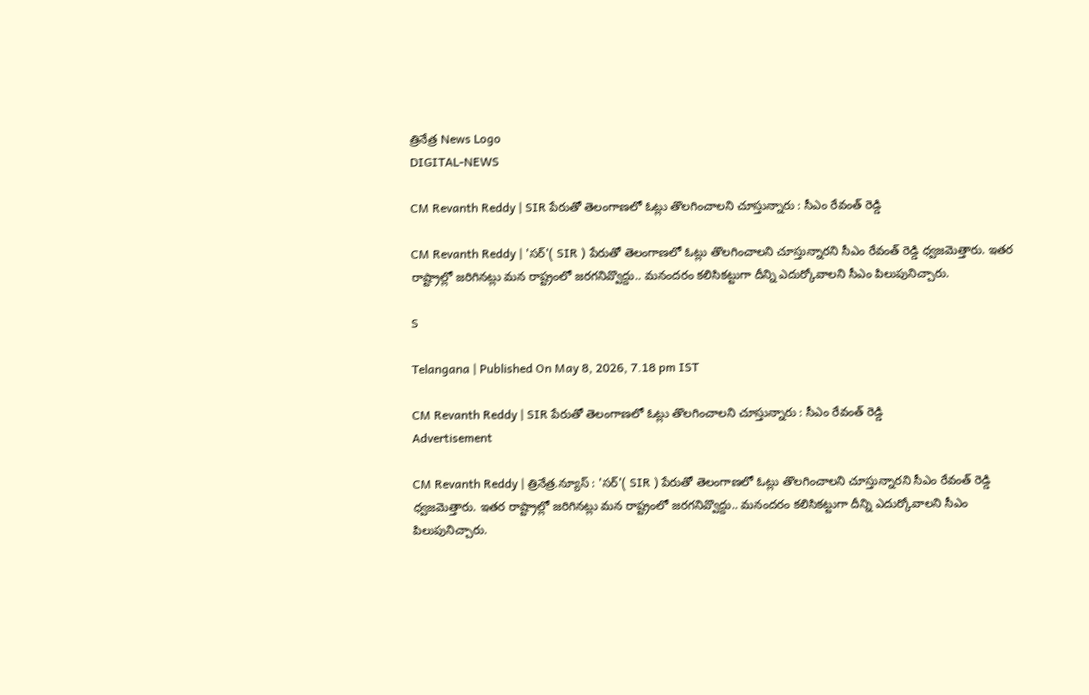త్రినేత్ర News Logo
DIGITAL-NEWS

CM Revanth Reddy | SIR పేరుతో తెలంగాణలో ఓట్లు తొలగించాలని చూస్తున్నారు : సీఎం రేవంత్ రెడ్డి

CM Revanth Reddy | 'స‌ర్'( SIR ) పేరుతో తెలంగాణ‌లో ఓట్లు తొల‌గించాల‌ని చూస్తున్నార‌ని సీఎం రేవంత్ రెడ్డి ధ్వ‌జ‌మెత్తారు. ఇత‌ర రాష్ట్రాల్లో జ‌రిగిన‌ట్లు మ‌న రాష్ట్రంలో జ‌ర‌గ‌నివ్వొద్దు.. మ‌నంద‌రం క‌లిసిక‌ట్టుగా దీన్ని ఎదుర్కోవాల‌ని సీఎం పిలుపునిచ్చారు.

S

Telangana | Published On May 8, 2026, 7.18 pm IST

CM Revanth Reddy | SIR పేరుతో తెలంగాణలో ఓట్లు తొలగించాలని చూస్తున్నారు : సీఎం రేవంత్ రెడ్డి
Advertisement

CM Revanth Reddy | త్రినేత్ర‌.న్యూస్ : 'స‌ర్'( SIR ) పేరుతో తెలంగాణ‌లో ఓట్లు తొల‌గించాల‌ని చూస్తున్నార‌ని సీఎం రేవంత్ రెడ్డి ధ్వ‌జ‌మెత్తారు. ఇత‌ర రాష్ట్రాల్లో జ‌రిగిన‌ట్లు మ‌న రాష్ట్రంలో జ‌ర‌గ‌నివ్వొద్దు.. మ‌నంద‌రం క‌లిసిక‌ట్టుగా దీన్ని ఎదుర్కోవాల‌ని సీఎం పిలుపునిచ్చారు.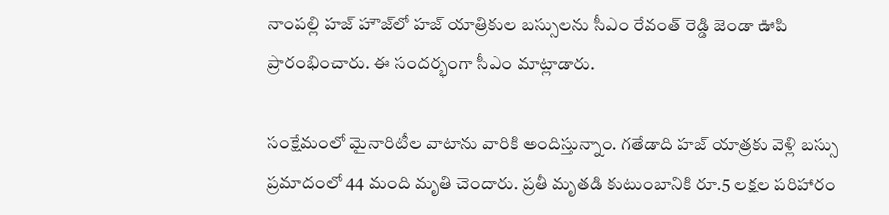నాంప‌ల్లి హ‌జ్ హౌజ్‌లో హ‌జ్ యాత్రికుల బ‌స్సుల‌ను సీఎం రేవంత్ రెడ్డి జెండా ఊపి ప్రారంభించారు. ఈ సంద‌ర్భంగా సీఎం మాట్లాడారు.

సంక్షేమంలో మైనారిటీల వాటాను వారికి అందిస్తున్నాం. గ‌తేడాది హజ్ యాత్రకు వెళ్లి బస్సు ప్రమాదంలో 44 మంది మృతి చెందారు. ప్రతీ మృతడి కుటుంబానికి రూ.5 లక్షల పరిహారం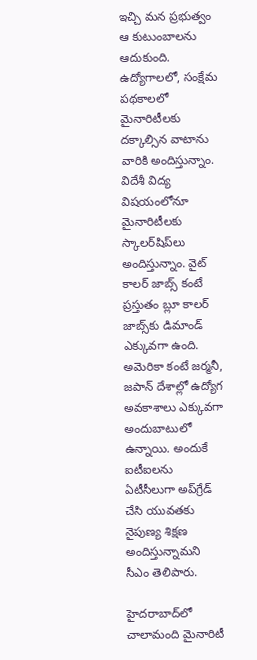ఇచ్చి మన ప్రభుత్వం ఆ కుటుంబాలను ఆదుకుంది. ఉద్యోగాలలో, సంక్షేమ పథకాలలో మైనారిటీలకు దక్కాల్సిన వాటాను వారికి అందిస్తున్నాం. విదేశీ విద్య విషయంలోనూ మైనారిటీలకు స్కాలర్‌షిప్‌లు అందిస్తున్నాం. వైట్ కాలర్ జాబ్స్ కంటే ప్రస్తుతం బ్లూ కాలర్ జాబ్స్‌కు డిమాండ్ ఎక్కువగా ఉంది. అమెరికా కంటే జర్మనీ, జపాన్ దేశాల్లో ఉద్యోగ అవకాశాలు ఎక్కువగా అందుబాటులో ఉన్నాయి. అందుకే ఐటీఐలను ఏటీసీలుగా అప్‌గ్రేడ్ చేసి యువతకు నైపుణ్య శిక్షణ అందిస్తున్నామ‌ని సీఎం తెలిపారు.

హైదరాబాద్‌లో చాలామంది మైనారిటీ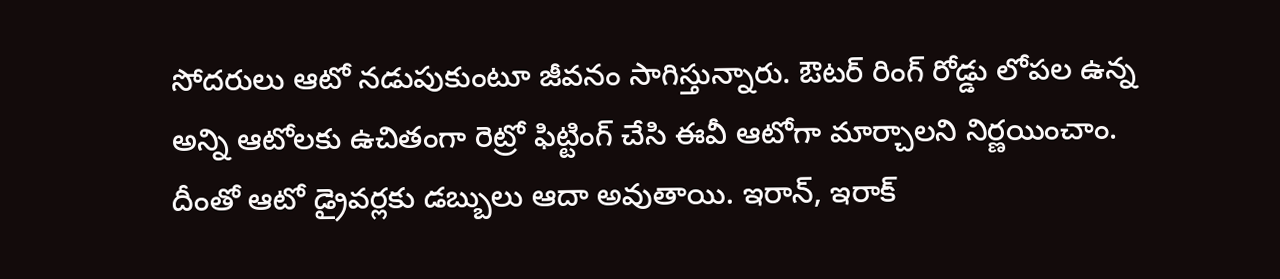సోదరులు ఆటో నడుపుకుంటూ జీవనం సాగిస్తున్నారు. ఔటర్ రింగ్ రోడ్డు లోపల ఉన్న అన్ని ఆటోలకు ఉచితంగా రెట్రో ఫిట్టింగ్ చేసి ఈవీ ఆటోగా మార్చాలని నిర్ణయించాం. దీంతో ఆటో డ్రైవర్లకు డబ్బులు ఆదా అవుతాయి. ఇరాన్, ఇరాక్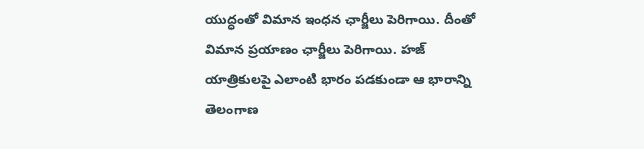యుద్ధంతో విమాన ఇంధన ఛార్జీలు పెరిగాయి. దీంతో విమాన ప్రయాణం ఛార్జీలు పెరిగాయి. హజ్ యాత్రికులపై ఎలాంటి భారం పడకుండా ఆ భారాన్ని తెలంగాణ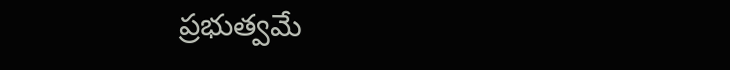ప్రభుత్వమే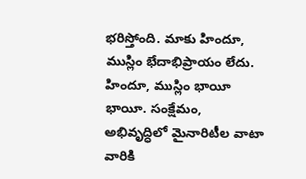భరిస్తోంది. మాకు హిందూ, ముస్లిం భేదాభిప్రాయం లేదు. హిందూ, ముస్లిం భాయీ భాయీ. సంక్షేమం, అభివృద్ధిలో మైనారిటీల వాటా వారికి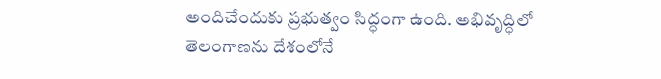అందిచేందుకు ప్రభుత్వం సిద్ధంగా ఉంది. అభివృద్ధిలో తెలంగాణను దేశంలోనే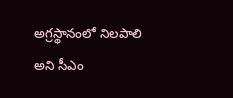అగ్రస్థానంలో నిలపాలి అని సీఎం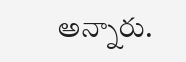అన్నారు.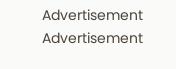Advertisement
Advertisement